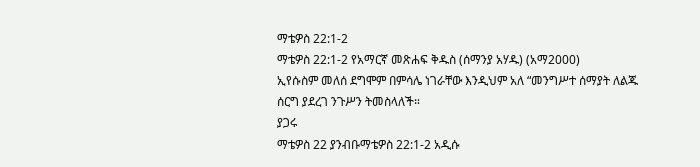ማቴዎስ 22:1-2
ማቴዎስ 22:1-2 የአማርኛ መጽሐፍ ቅዱስ (ሰማንያ አሃዱ) (አማ2000)
ኢየሱስም መለሰ ደግሞም በምሳሌ ነገራቸው እንዲህም አለ “መንግሥተ ሰማያት ለልጁ ሰርግ ያደረገ ንጉሥን ትመስላለች።
ያጋሩ
ማቴዎስ 22 ያንብቡማቴዎስ 22:1-2 አዲሱ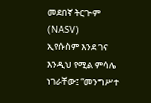መደበኛ ትርጒም (NASV)
ኢየሱስም እንደ ገና እንዲህ የሚል ምሳሌ ነገራቸው፤ “መንግሥተ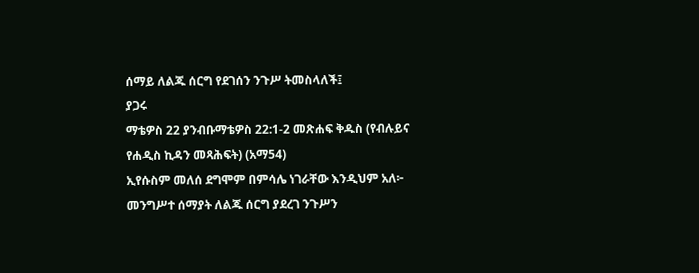ሰማይ ለልጁ ሰርግ የደገሰን ንጉሥ ትመስላለች፤
ያጋሩ
ማቴዎስ 22 ያንብቡማቴዎስ 22:1-2 መጽሐፍ ቅዱስ (የብሉይና የሐዲስ ኪዳን መጻሕፍት) (አማ54)
ኢየሱስም መለሰ ደግሞም በምሳሌ ነገራቸው እንዲህም አለ፦ መንግሥተ ሰማያት ለልጁ ሰርግ ያደረገ ንጉሥን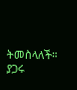ትመስላለች።
ያጋሩ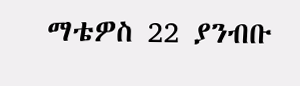ማቴዎስ 22 ያንብቡ